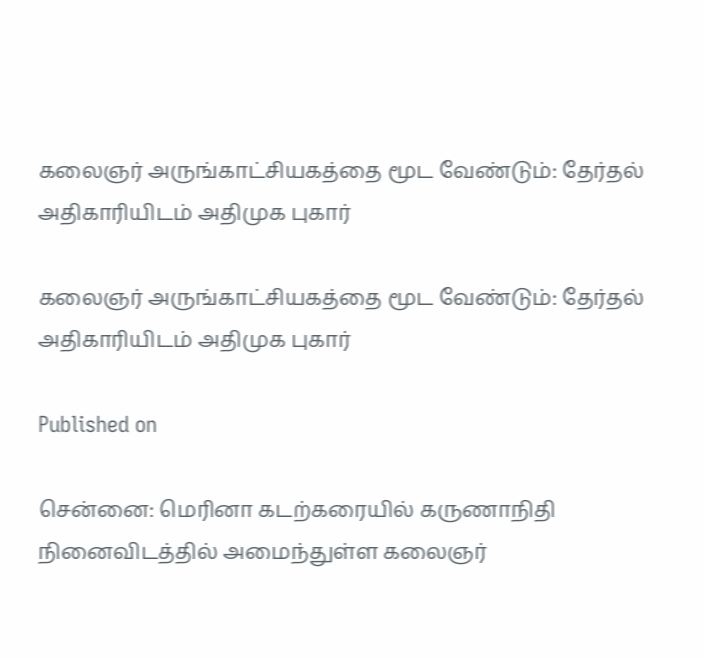கலைஞர் அருங்காட்சியகத்தை மூட வேண்டும்: தேர்தல் அதிகாரியிடம் அதிமுக புகார்

கலைஞர் அருங்காட்சியகத்தை மூட வேண்டும்: தேர்தல் அதிகாரியிடம் அதிமுக புகார்

Published on

சென்னை: மெரினா கடற்கரையில் கருணாநிதி நினைவிடத்தில் அமைந்துள்ள கலைஞர்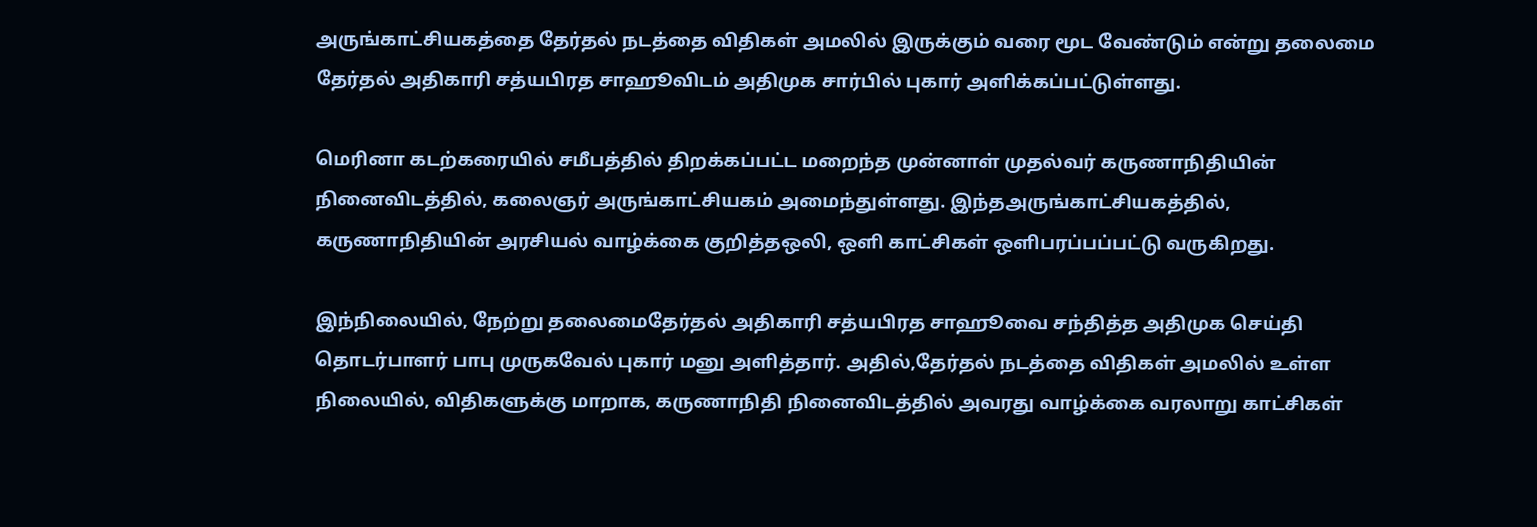அருங்காட்சியகத்தை தேர்தல் நடத்தை விதிகள் அமலில் இருக்கும் வரை மூட வேண்டும் என்று தலைமை தேர்தல் அதிகாரி சத்யபிரத சாஹூவிடம் அதிமுக சார்பில் புகார் அளிக்கப்பட்டுள்ளது.

மெரினா கடற்கரையில் சமீபத்தில் திறக்கப்பட்ட மறைந்த முன்னாள் முதல்வர் கருணாநிதியின் நினைவிடத்தில், கலைஞர் அருங்காட்சியகம் அமைந்துள்ளது. இந்தஅருங்காட்சியகத்தில், கருணாநிதியின் அரசியல் வாழ்க்கை குறித்தஒலி, ஒளி காட்சிகள் ஒளிபரப்பப்பட்டு வருகிறது.

இந்நிலையில், நேற்று தலைமைதேர்தல் அதிகாரி சத்யபிரத சாஹூவை சந்தித்த அதிமுக செய்தி தொடர்பாளர் பாபு முருகவேல் புகார் மனு அளித்தார். அதில்,தேர்தல் நடத்தை விதிகள் அமலில் உள்ள நிலையில், விதிகளுக்கு மாறாக, கருணாநிதி நினைவிடத்தில் அவரது வாழ்க்கை வரலாறு காட்சிகள்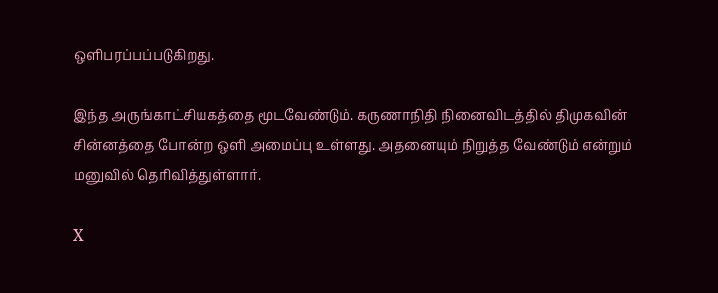ஒளிபரப்பப்படுகிறது.

இந்த அருங்காட்சியகத்தை மூடவேண்டும். கருணாநிதி நினைவிடத்தில் திமுகவின் சின்னத்தை போன்ற ஒளி அமைப்பு உள்ளது. அதனையும் நிறுத்த வேண்டும் என்றும் மனுவில் தெரிவித்துள்ளார்.

X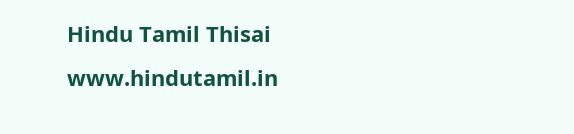Hindu Tamil Thisai
www.hindutamil.in